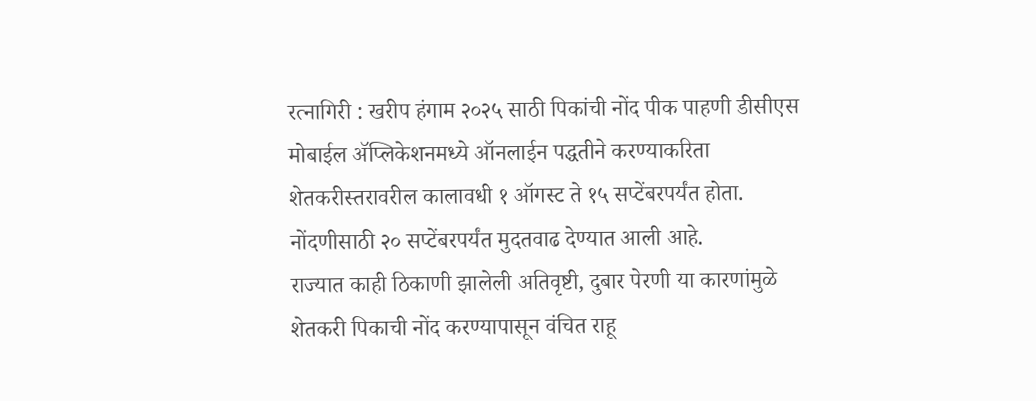रत्नागिरी : खरीप हंगाम २०२५ साठी पिकांची नोंद पीक पाहणी डीसीएस मोबाईल ॲप्लिकेशनमध्ये ऑनलाईन पद्धतीने करण्याकरिता शेतकरीस्तरावरील कालावधी १ ऑगस्ट ते १५ सप्टेंबरपर्यंत होता. नोंदणीसाठी २० सप्टेंबरपर्यंत मुदतवाढ देण्यात आली आहे.
राज्यात काही ठिकाणी झालेली अतिवृष्टी, दुबार पेरणी या कारणांमुळे शेतकरी पिकाची नोंद करण्यापासून वंचित राहू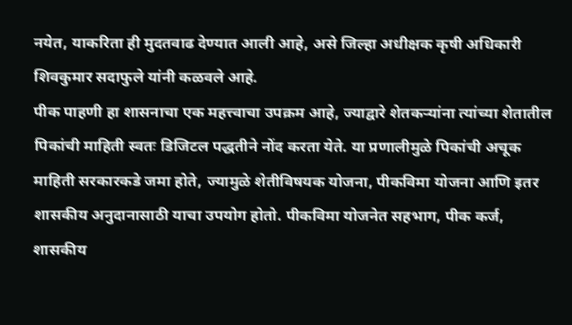नयेत, याकरिता ही मुदतवाढ देण्यात आली आहे, असे जिल्हा अधीक्षक कृषी अधिकारी शिवकुमार सदाफुले यांनी कळवले आहे.
पीक पाहणी हा शासनाचा एक महत्त्वाचा उपक्रम आहे, ज्याद्वारे शेतकऱ्यांना त्यांच्या शेतातील पिकांची माहिती स्वतः डिजिटल पद्धतीने नोंद करता येते. या प्रणालीमुळे पिकांची अचूक माहिती सरकारकडे जमा होते, ज्यामुळे शेतीविषयक योजना, पीकविमा योजना आणि इतर शासकीय अनुदानासाठी याचा उपयोग होतो. पीकविमा योजनेत सहभाग, पीक कर्ज, शासकीय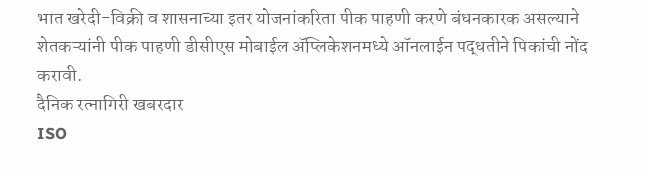भात खरेदी-विक्री व शासनाच्या इतर योजनांकरिता पीक पाहणी करणे बंधनकारक असल्याने शेतकऱ्यांनी पीक पाहणी डीसीएस मोबाईल ॲप्लिकेशनमध्ये ऑनलाईन पद्धतीने पिकांची नोंद करावी.
दैनिक रत्नागिरी खबरदार
ISO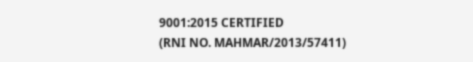9001:2015 CERTIFIED
(RNI NO. MAHMAR/2013/57411)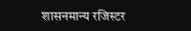शासनमान्य रजिस्टर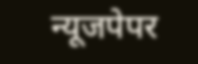न्यूजपेपर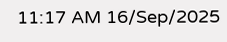11:17 AM 16/Sep/2025